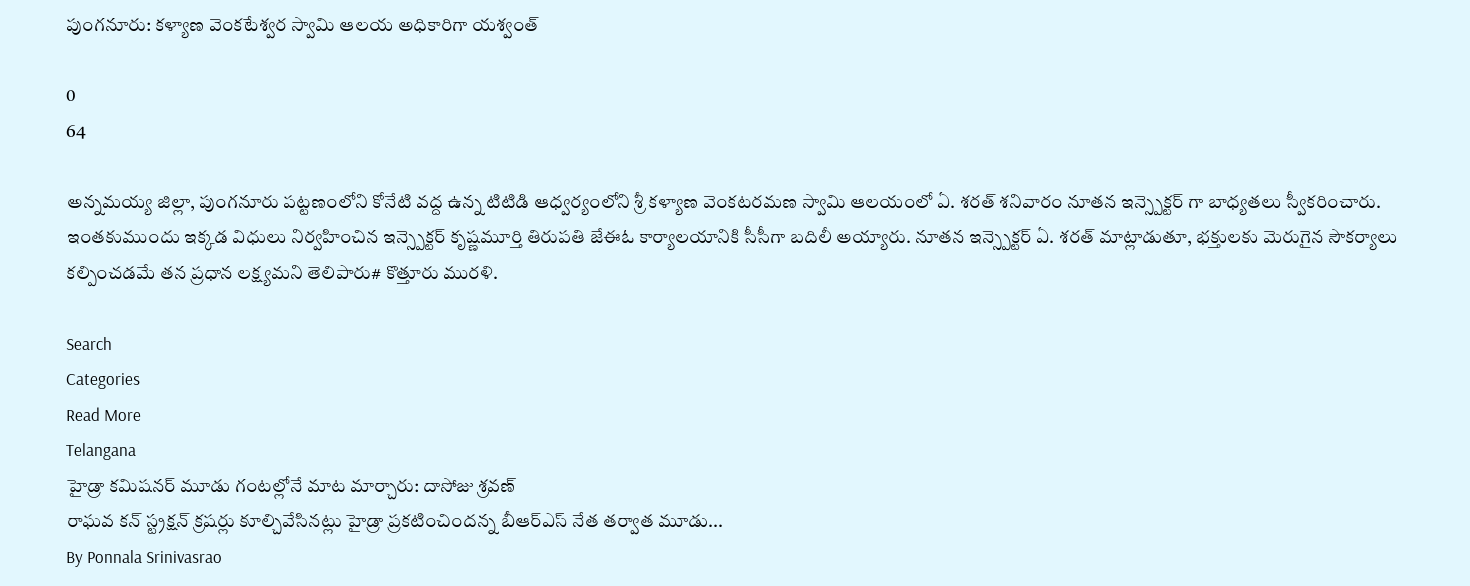పుంగనూరు: కళ్యాణ వెంకటేశ్వర స్వామి ఆలయ అధికారిగా యశ్వంత్

0
64

అన్నమయ్య జిల్లా, పుంగనూరు పట్టణంలోని కోనేటి వద్ద ఉన్న టిటిడి ఆధ్వర్యంలోని శ్రీ కళ్యాణ వెంకటరమణ స్వామి ఆలయంలో ఏ. శరత్ శనివారం నూతన ఇన్స్పెక్టర్ గా బాధ్యతలు స్వీకరించారు. ఇంతకుముందు ఇక్కడ విధులు నిర్వహించిన ఇన్స్పెక్టర్ కృష్ణమూర్తి తిరుపతి జేఈఓ కార్యాలయానికి సీసీగా బదిలీ అయ్యారు. నూతన ఇన్స్పెక్టర్ ఏ. శరత్ మాట్లాడుతూ, భక్తులకు మెరుగైన సౌకర్యాలు కల్పించడమే తన ప్రధాన లక్ష్యమని తెలిపారు# కొత్తూరు మురళి.

Search
Categories
Read More
Telangana
హైడ్రా కమిషనర్ మూడు గంటల్లోనే మాట మార్చారు: దాసోజు శ్రవణ్
రాఘవ కన్ స్ట్రక్షన్ క్రషర్లు కూల్చివేసినట్లు హైడ్రా ప్రకటించిందన్న బీఆర్ఎస్ నేత తర్వాత మూడు...
By Ponnala Srinivasrao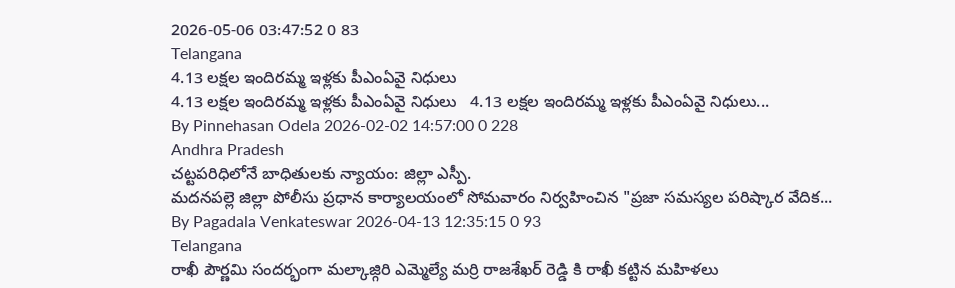2026-05-06 03:47:52 0 83
Telangana
4.13 లక్షల ఇందిరమ్మ ఇళ్లకు పీఎంఏవై నిధులు
4.13 లక్షల ఇందిరమ్మ ఇళ్లకు పీఎంఏవై నిధులు   4.13 లక్షల ఇందిరమ్మ ఇళ్లకు పీఎంఏవై నిధులు...
By Pinnehasan Odela 2026-02-02 14:57:00 0 228
Andhra Pradesh
చట్టపరిధిలోనే బాధితులకు న్యాయం: జిల్లా ఎస్పీ.
మదనపల్లె జిల్లా పోలీసు ప్రధాన కార్యాలయంలో సోమవారం నిర్వహించిన "ప్రజా సమస్యల పరిష్కార వేదిక...
By Pagadala Venkateswar 2026-04-13 12:35:15 0 93
Telangana
రాఖీ పౌర్ణమి సందర్భంగా మల్కాజ్గిరి ఎమ్మెల్యే మర్రి రాజశేఖర్ రెడ్డి కి రాఖీ కట్టిన మహిళలు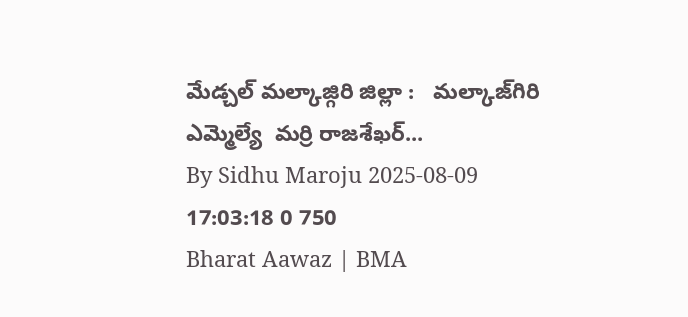మేడ్చల్ మల్కాజ్గిరి జిల్లా :   మల్కాజ్‌గిరి ఎమ్మెల్యే  మర్రి రాజశేఖర్...
By Sidhu Maroju 2025-08-09 17:03:18 0 750
Bharat Aawaz | BMA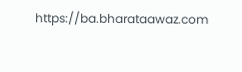https://ba.bharataawaz.com